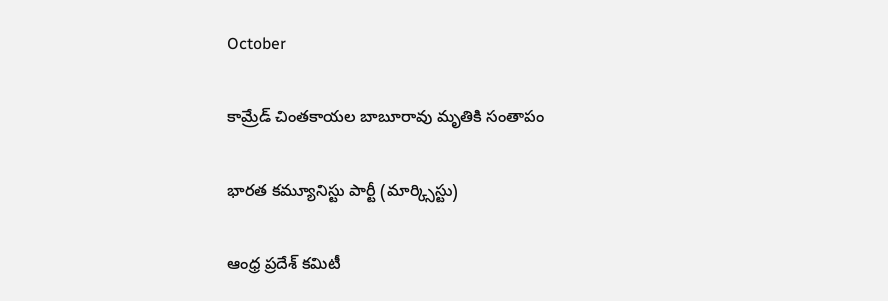October

కామ్రేడ్‌ చింతకాయల బాబూరావు మృతికి సంతాపం

భారత కమ్యూనిస్టు పార్టీ (మార్క్సిస్టు)

ఆంధ్ర ప్రదేశ్ కమిటీ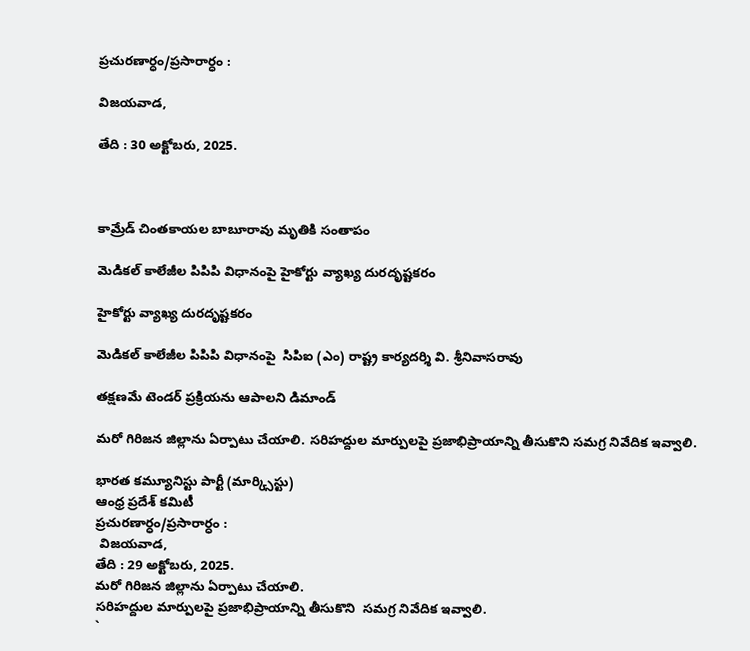ప్రచురణార్ధం/ప్రసారార్ధం :

విజయవాడ,

తేది : 30 అక్టోబరు, 2025.



కామ్రేడ్‌ చింతకాయల బాబూరావు మృతికి సంతాపం

మెడికల్ కాలేజీల పిపిపి విధానంపై హైకోర్టు వ్యాఖ్య దురదృష్టకరం

హైకోర్టు వ్యాఖ్య దురదృష్టకరం

మెడికల్ కాలేజీల పిపిపి విధానంపై  సిపిఐ (ఎం) రాష్ట్ర కార్యదర్శి వి. శ్రీనివాసరావు

తక్షణమే టెండర్ ప్రక్రియను ఆపాలని డిమాండ్

మరో గిరిజన జిల్లాను ఏర్పాటు చేయాలి. సరిహద్దుల మార్పులపై ప్రజాభిప్రాయాన్ని తీసుకొని సమగ్ర నివేదిక ఇవ్వాలి.

భారత కమ్యూనిస్టు పార్టీ (మార్క్సిస్టు)
ఆంధ్ర ప్రదేశ్ కమిటీ
ప్రచురణార్ధం/ప్రసారార్ధం :
 విజయవాడ,
తేది : 29 అక్టోబరు, 2025.
మరో గిరిజన జిల్లాను ఏర్పాటు చేయాలి.
సరిహద్దుల మార్పులపై ప్రజాభిప్రాయాన్ని తీసుకొని  సమగ్ర నివేదిక ఇవ్వాలి.
`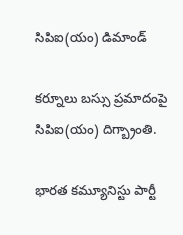సిపిఐ(యం) డిమాండ్‌

కర్నూలు బస్సు ప్రమాదంపై సిపిఐ(యం) దిగ్బ్రాంతి.

భారత కమ్యూనిస్టు పార్టీ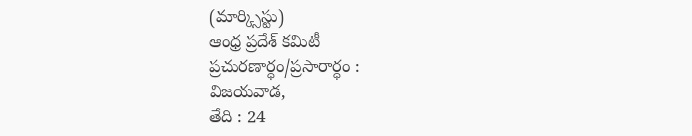(మార్క్సిస్టు)
ఆంధ్ర ప్రదేశ్ కమిటీ
ప్రచురణార్ధం/ప్రసారార్ధం :
విజయవాడ,
తేది : 24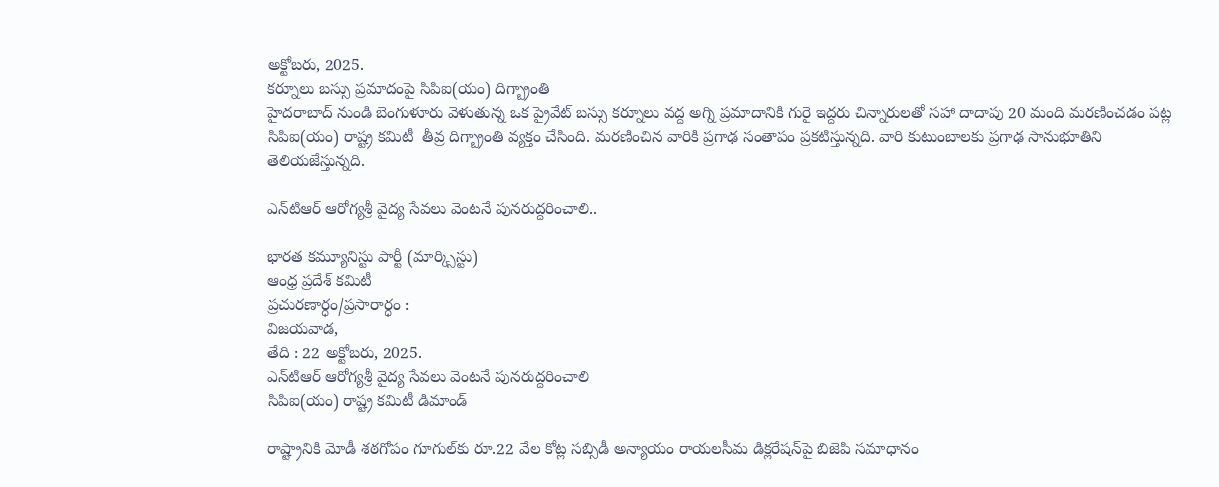అక్టోబరు, 2025.
కర్నూలు బస్సు ప్రమాదంపై సిపిఐ(యం) దిగ్బ్రాంతి
హైదరాబాద్‌ నుండి బెంగుళూరు వెళుతున్న ఒక ప్రైవేట్‌ బస్సు కర్నూలు వద్ద అగ్ని ప్రమాదానికి గురై ఇద్దరు చిన్నారులతో సహా దాదాపు 20 మంది మరణించడం పట్ల సిపిఐ(యం) రాష్ట్ర కమిటీ  తీవ్ర దిగ్బ్రాంతి వ్యక్తం చేసింది. మరణించిన వారికి ప్రగాఢ సంతాపం ప్రకటిస్తున్నది. వారి కుటుంబాలకు ప్రగాఢ సానుభూతిని తెలియజేస్తున్నది.

ఎన్‌టిఆర్‌ ఆరోగ్యశ్రీ వైద్య సేవలు వెంటనే పునరుద్దరించాలి..

భారత కమ్యూనిస్టు పార్టీ (మార్క్సిస్టు)
ఆంధ్ర ప్రదేశ్ కమిటీ
ప్రచురణార్ధం/ప్రసారార్ధం :
విజయవాడ,
తేది : 22 అక్టోబరు, 2025.
ఎన్‌టిఆర్‌ ఆరోగ్యశ్రీ వైద్య సేవలు వెంటనే పునరుద్దరించాలి
సిపిఐ(యం) రాష్ట్ర కమిటీ డిమాండ్‌

రాష్ట్రానికి మోడీ శఠగోపం గూగుల్‌కు రూ.22 వేల కోట్ల సబ్సిడీ అన్యాయం రాయలసీమ డిక్లరేషన్‌పై బిజెపి సమాధానం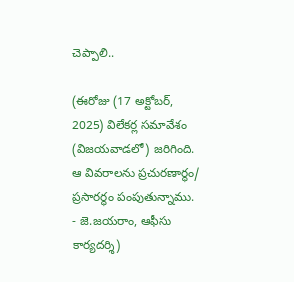చెప్పాలి..

(ఈరోజు (17 అక్టోబర్‌, 2025) విలేకర్ల సమావేశం (విజయవాడలో) జరిగింది. ఆ వివరాలను ప్రచురణార్థం/ ప్రసారర్థం పంపుతున్నాము.  - జె.జయరాం, ఆఫీసు కార్యదర్శి)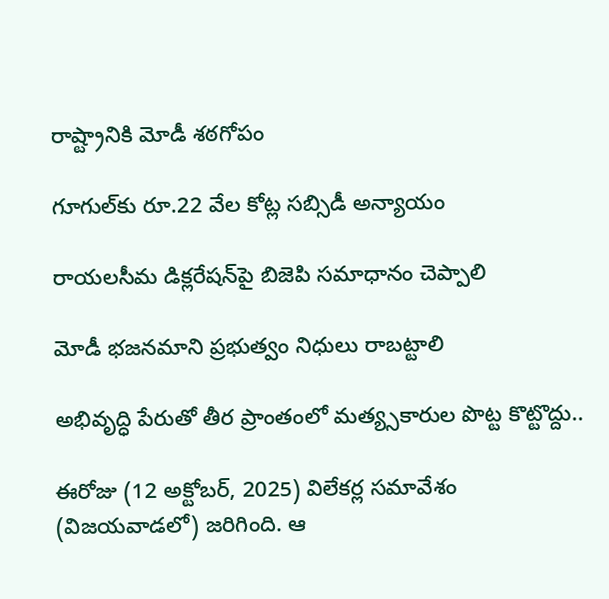రాష్ట్రానికి మోడీ శఠగోపం

గూగుల్‌కు రూ.22 వేల కోట్ల సబ్సిడీ అన్యాయం

రాయలసీమ డిక్లరేషన్‌పై బిజెపి సమాధానం చెప్పాలి

మోడీ భజనమాని ప్రభుత్వం నిధులు రాబట్టాలి

అభివృద్ధి పేరుతో తీర ప్రాంతంలో మత్య్సకారుల పొట్ట కొట్టొద్దు..

ఈరోజు (12 అక్టోబర్‌, 2025) విలేకర్ల సమావేశం (విజయవాడలో) జరిగింది. ఆ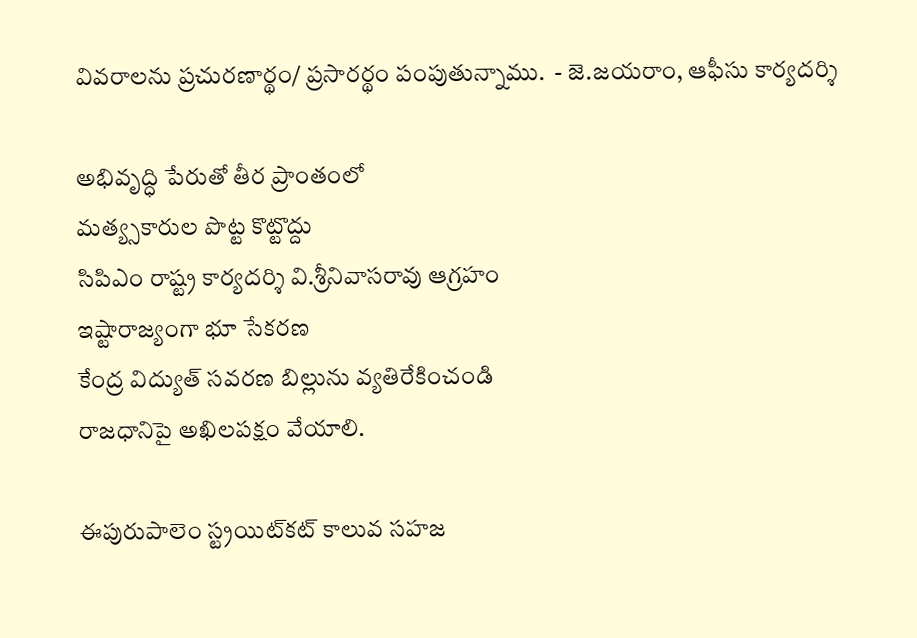వివరాలను ప్రచురణార్థం/ ప్రసారర్థం పంపుతున్నాము.  - జె.జయరాం, ఆఫీసు కార్యదర్శి

అభివృద్ధి పేరుతో తీర ప్రాంతంలో
మత్య్సకారుల పొట్ట కొట్టొద్దు
సిపిఎం రాష్ట్ర కార్యదర్శి వి.శ్రీనివాసరావు ఆగ్రహం
ఇష్టారాజ్యంగా భూ సేకరణ
కేంద్ర విద్యుత్‌ సవరణ బిల్లును వ్యతిరేకించండి
రాజధానిపై అఖిలపక్షం వేయాలి.

ఈపురుపాలెం స్ట్రయిట్‌కట్‌ కాలువ సహజ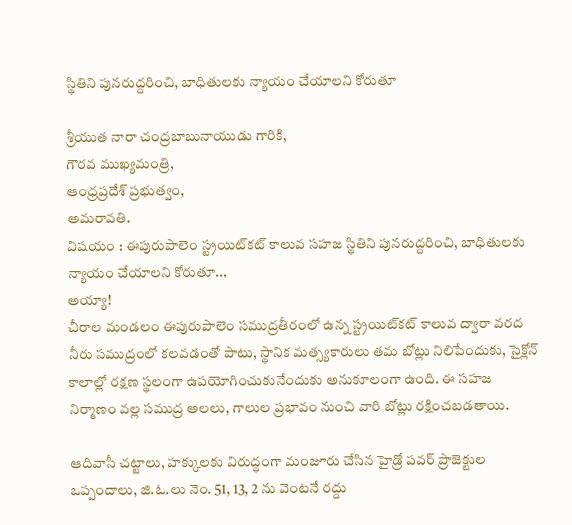స్థితిని పునరుద్దరించి, బాధితులకు న్యాయం చేయాలని కోరుతూ

శ్రీయుత నారా చంద్రబాబునాయుడు గారికి,
గౌరవ ముఖ్యమంత్రి,
ఆంధ్రప్రదేశ్‌ ప్రభుత్వం,
అమరావతి.
విషయం : ఈపురుపాలెం స్ట్రయిట్‌కట్‌ కాలువ సహజ స్థితిని పునరుద్దరించి, బాధితులకు న్యాయం చేయాలని కోరుతూ...
అయ్యా!
చీరాల మండలం ఈపురుపాలెం సముద్రతీరంలో ఉన్న స్ట్రయిట్‌కట్‌ కాలువ ద్వారా వరద నీరు సముద్రంలో కలవడంతో పాటు, స్థానిక మత్స్యకారులు తమ బోట్లు నిలిపేందుకు, సైక్లోన్‌ కాలాల్లో రక్షణ స్థలంగా ఉపయోగించుకునేందుకు అనుకూలంగా ఉంది. ఈ సహజ నిర్మాణం వల్ల సముద్ర అలలు, గాలుల ప్రభావం నుంచి వారి బోట్లు రక్షించబడతాయి.

ఆదివాసీ చట్టాలు, హక్కులకు విరుద్ధంగా మంజూరు చేసిన హైడ్రో పవర్‌ ప్రాజెక్టుల ఒప్పందాలు, జి.ఓ.లు నెం. 51, 13, 2 ను వెంటనే రద్దు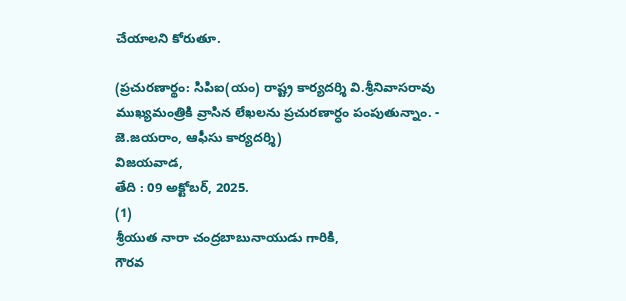చేయాలని కోరుతూ.

(ప్రచురణార్థం: సిపిఐ(యం) రాష్ట్ర కార్యదర్శి వి.శ్రీనివాసరావు ముఖ్యమంత్రికి వ్రాసిన లేఖలను ప్రచురణార్ధం పంపుతున్నాం. - జె.జయరాం, ఆఫీసు కార్యదర్శి)
విజయవాడ,
తేది : 09 అక్టోబర్‌, 2025.
(1)
శ్రీయుత నారా చంద్రబాబునాయుడు గారికి,
గౌరవ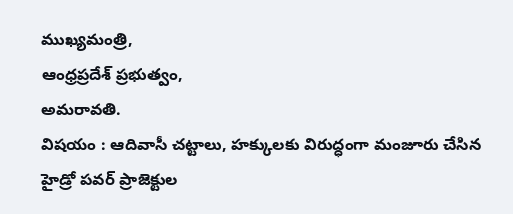ముఖ్యమంత్రి,
ఆంధ్రప్రదేశ్‌ ప్రభుత్వం,
అమరావతి.
విషయం : ఆదివాసీ చట్టాలు, హక్కులకు విరుద్ధంగా మంజూరు చేసిన హైడ్రో పవర్‌ ప్రాజెక్టుల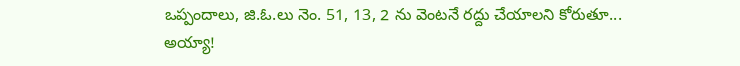ఒప్పందాలు, జి.ఓ.లు నెం. 51, 13, 2 ను వెంటనే రద్దు చేయాలని కోరుతూ...
అయ్యా!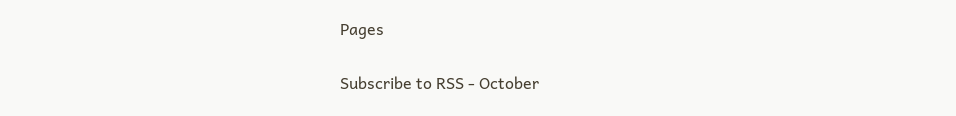Pages

Subscribe to RSS - October